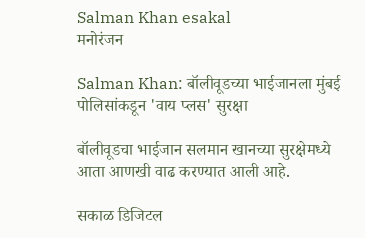Salman Khan esakal
मनोरंजन

Salman Khan: बॉलीवूडच्या भाईजानला मुंबई पोलिसांकडून 'वाय प्लस' सुरक्षा

बॉलीवूडचा भाईजान सलमान खानच्या सुरक्षेमध्ये आता आणखी वाढ करण्यात आली आहे.

सकाळ डिजिटल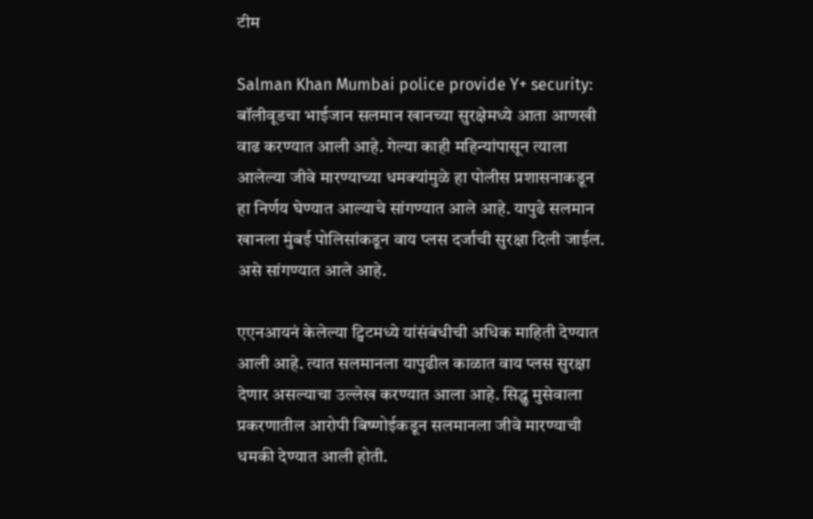टीम

Salman Khan Mumbai police provide Y+ security: बॉलीवूडचा भाईजान सलमान खानच्या सुरक्षेमध्ये आता आणखी वाढ करण्यात आली आहे. गेल्या काही महिन्यांपासून त्याला आलेल्या जीवे मारण्याच्या धमक्यांमुळे हा पोलीस प्रशासनाकडून हा निर्णय घेण्यात आल्याचे सांगण्यात आले आहे. यापुढे सलमान खानला मुंबई पोलिसांकडून वाय प्लस दर्जाची सुरक्षा दिली जाईल. असे सांगण्यात आले आहे.

एएनआयनं केलेल्या ट्विटमध्ये यांसंबंधीची अधिक माहिती देण्यात आली आहे. त्यात सलमानला यापुढील काळात वाय प्लस सुरक्षा देणार असल्याचा उल्लेख करण्यात आला आहे. सिद्धु मुसेवाला प्रकरणातील आरोपी बिष्णोईकडून सलमानला जीवे मारण्याची धमकी देण्यात आली होती.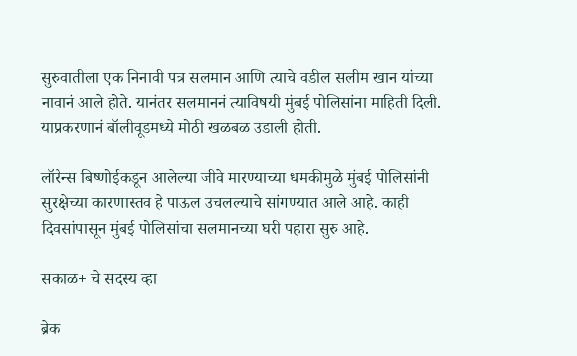सुरुवातीला एक निनावी पत्र सलमान आणि त्याचे वडील सलीम खान यांच्या नावानं आले होते. यानंतर सलमाननं त्याविषयी मुंबई पोलिसांना माहिती दिली. याप्रकरणानं बॉलीवूडमध्ये मोठी खळबळ उडाली होती.

लॉरेन्स बिष्णोईकडून आलेल्या जीवे मारण्याच्या धमकीमुळे मुंबई पोलिसांनी सुरक्षेच्या कारणास्तव हे पाऊल उचलल्याचे सांगण्यात आले आहे. काही दिवसांपासून मुंबई पोलिसांचा सलमानच्या घरी पहारा सुरु आहे.

सकाळ+ चे सदस्य व्हा

ब्रेक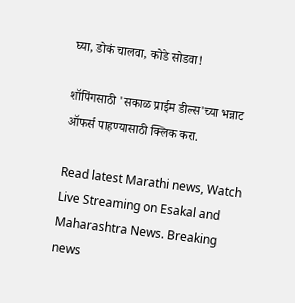घ्या, डोकं चालवा, कोडे सोडवा!

शॉपिंगसाठी 'सकाळ प्राईम डील्स'च्या भन्नाट ऑफर्स पाहण्यासाठी क्लिक करा.

Read latest Marathi news, Watch Live Streaming on Esakal and Maharashtra News. Breaking news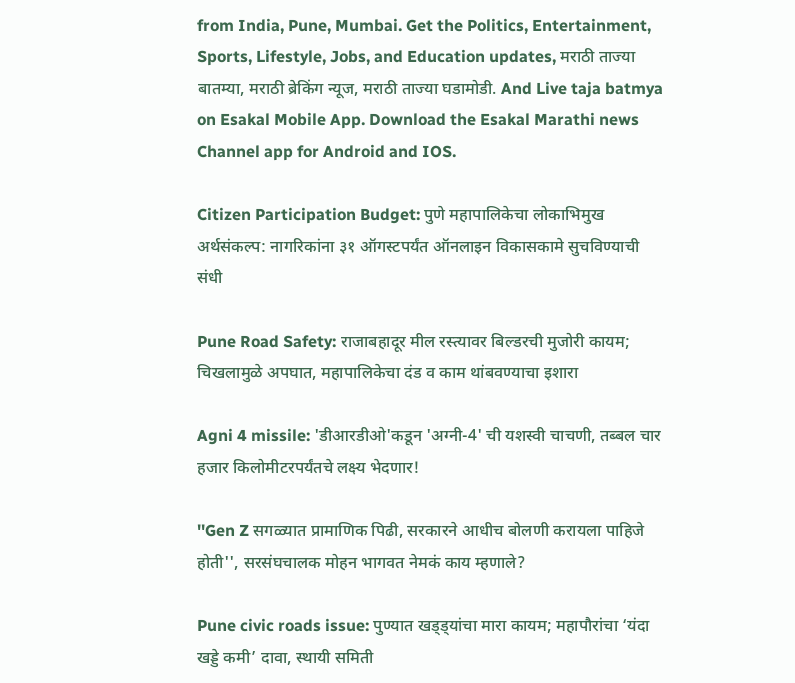from India, Pune, Mumbai. Get the Politics, Entertainment, Sports, Lifestyle, Jobs, and Education updates, मराठी ताज्या बातम्या, मराठी ब्रेकिंग न्यूज, मराठी ताज्या घडामोडी. And Live taja batmya on Esakal Mobile App. Download the Esakal Marathi news Channel app for Android and IOS.

Citizen Participation Budget: पुणे महापालिकेचा लोकाभिमुख अर्थसंकल्प: नागरिकांना ३१ ऑगस्टपर्यंत ऑनलाइन विकासकामे सुचविण्याची संधी

Pune Road Safety: राजाबहादूर मील रस्त्यावर बिल्डरची मुजोरी कायम; चिखलामुळे अपघात, महापालिकेचा दंड व काम थांबवण्याचा इशारा

Agni 4 missile: 'डीआरडीओ'कडून 'अग्नी-4' ची यशस्वी चाचणी, तब्बल चार हजार किलोमीटरपर्यंतचे लक्ष्य भेदणार!

''Gen Z सगळ्यात प्रामाणिक पिढी, सरकारने आधीच बोलणी करायला पाहिजे होती'', सरसंघचालक मोहन भागवत नेमकं काय म्हणाले?

Pune civic roads issue: पुण्यात खड्ड्यांचा मारा कायम; महापौरांचा ‘यंदा खड्डे कमी’ दावा, स्थायी समिती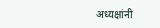अध्यक्षांनी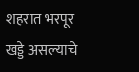शहरात भरपूर खड्डे असल्याचे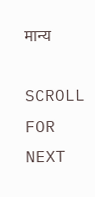मान्य

SCROLL FOR NEXT